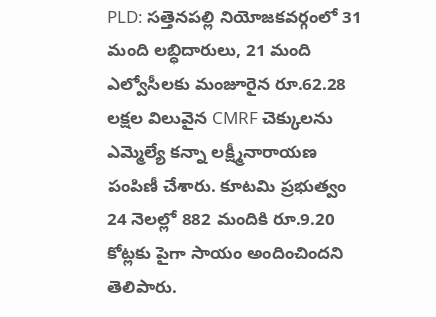PLD: సత్తెనపల్లి నియోజకవర్గంలో 31 మంది లబ్ధిదారులు, 21 మంది ఎల్వోసీలకు మంజూరైన రూ.62.28 లక్షల విలువైన CMRF చెక్కులను ఎమ్మెల్యే కన్నా లక్ష్మీనారాయణ పంపిణీ చేశారు. కూటమి ప్రభుత్వం 24 నెలల్లో 882 మందికి రూ.9.20 కోట్లకు పైగా సాయం అందించిందని తెలిపారు.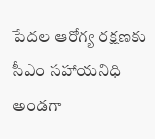పేదల ఆరోగ్య రక్షణకు సీఎం సహాయనిధి అండగా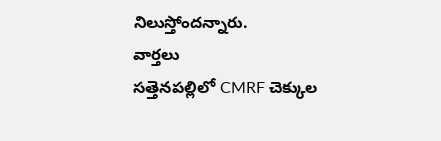నిలుస్తోందన్నారు.
వార్తలు
సత్తెనపల్లిలో CMRF చెక్కుల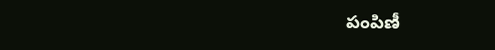పంపిణీ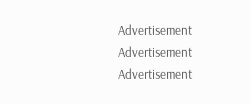Advertisement
Advertisement
Advertisement